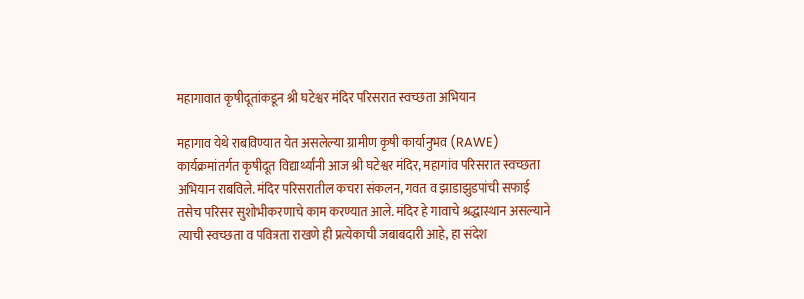महागावात कृषीदूतांकडून श्री घटेश्वर मंदिर परिसरात स्वच्छता अभियान

महागाव येथे राबविण्यात येत असलेल्या ग्रामीण कृषी कार्यानुभव (RAWE) कार्यक्रमांतर्गत कृषीदूत विद्यार्थ्यांनी आज श्री घटेश्वर मंदिर, महागांव परिसरात स्वच्छता अभियान राबविले. मंदिर परिसरातील कचरा संकलन, गवत व झाडाझुडपांची सफाई तसेच परिसर सुशोभीकरणाचे काम करण्यात आले. मंदिर हे गावाचे श्रद्धास्थान असल्याने त्याची स्वच्छता व पवित्रता राखणे ही प्रत्येकाची जबाबदारी आहे, हा संदेश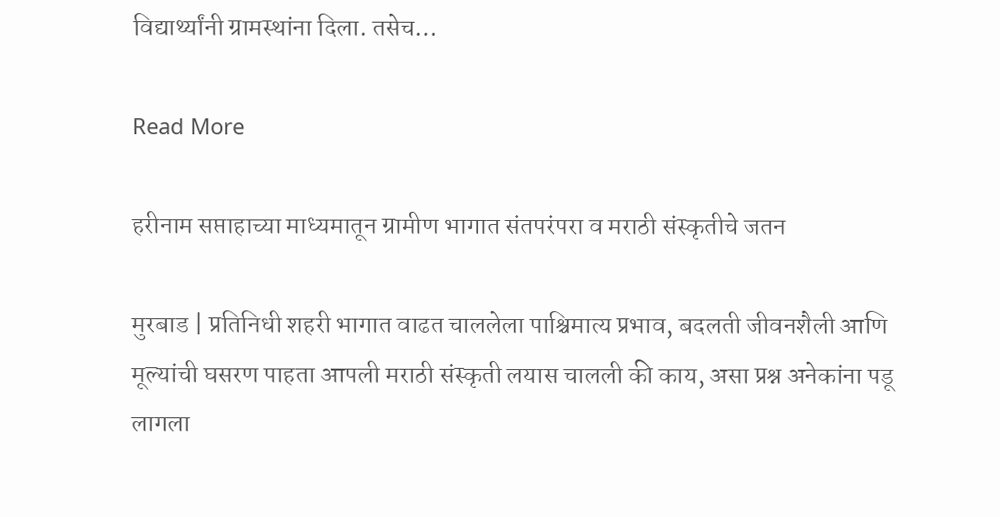विद्यार्थ्यांनी ग्रामस्थांना दिला. तसेच…

Read More

हरीनाम सप्ताहाच्या माध्यमातून ग्रामीण भागात संतपरंपरा व मराठी संस्कृतीचे जतन

मुरबाड | प्रतिनिधी शहरी भागात वाढत चाललेला पाश्चिमात्य प्रभाव, बदलती जीवनशैली आणि मूल्यांची घसरण पाहता आपली मराठी संस्कृती लयास चालली की काय, असा प्रश्न अनेकांना पडू लागला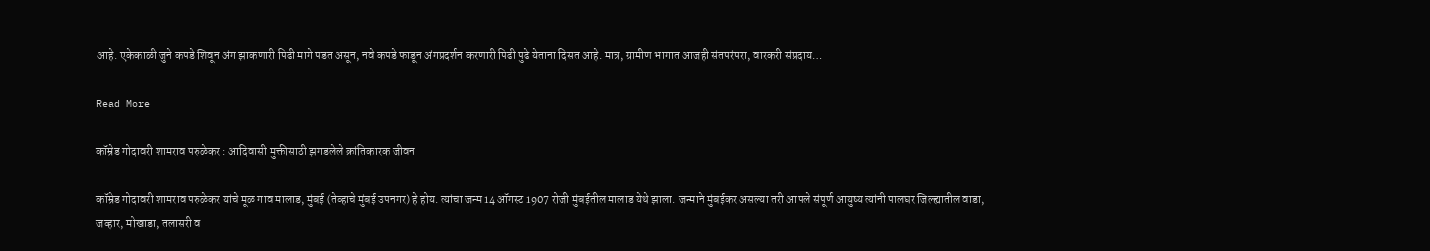आहे. एकेकाळी जुने कपडे शिवून अंग झाकणारी पिढी मागे पडत असून, नवे कपडे फाडून अंगप्रदर्शन करणारी पिढी पुढे येताना दिसत आहे. मात्र, ग्रामीण भागात आजही संतपरंपरा, वारकरी संप्रदाय…

Read More

कॉम्रेड गोदावरी शामराव परुळेकर : आदिवासी मुक्तीसाठी झगडलेले क्रांतिकारक जीवन

कॉम्रेड गोदावरी शामराव परुळेकर यांचे मूळ गाव मालाड, मुंबई (तेव्हाचे मुंबई उपनगर) हे होय. त्यांचा जन्म 14 ऑगस्ट 1907 रोजी मुंबईतील मालाड येथे झाला. जन्माने मुंबईकर असल्या तरी आपले संपूर्ण आयुष्य त्यांनी पालघर जिल्ह्यातील वाडा, जव्हार, मोखाडा, तलासरी व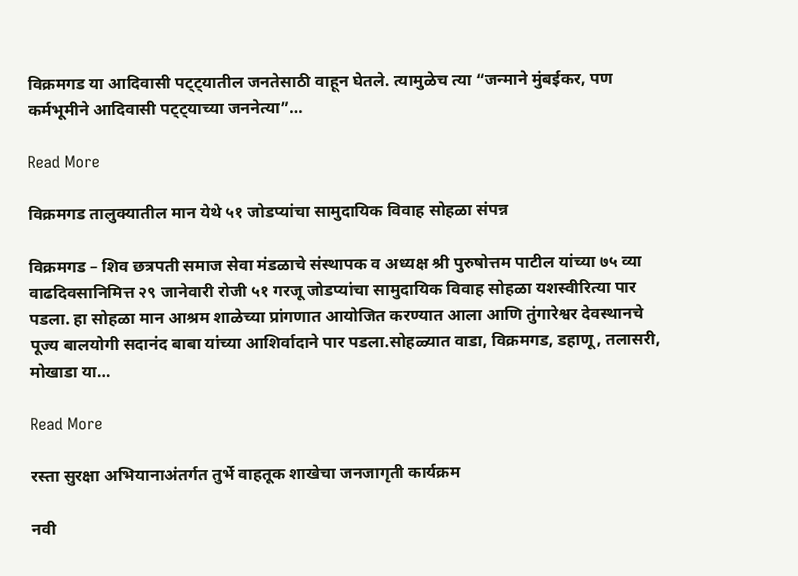विक्रमगड या आदिवासी पट्ट्यातील जनतेसाठी वाहून घेतले. त्यामुळेच त्या “जन्माने मुंबईकर, पण कर्मभूमीने आदिवासी पट्ट्याच्या जननेत्या”…

Read More

विक्रमगड तालुक्यातील मान येथे ५१ जोडप्यांचा सामुदायिक विवाह सोहळा संपन्न

विक्रमगड – शिव छत्रपती समाज सेवा मंडळाचे संस्थापक व अध्यक्ष श्री पुरुषोत्तम पाटील यांच्या ७५ व्या वाढदिवसानिमित्त २९ जानेवारी रोजी ५१ गरजू जोडप्यांचा सामुदायिक विवाह सोहळा यशस्वीरित्या पार पडला. हा सोहळा मान आश्रम शाळेच्या प्रांगणात आयोजित करण्यात आला आणि तुंगारेश्वर देवस्थानचे पूज्य बालयोगी सदानंद बाबा यांच्या आशिर्वादाने पार पडला.सोहळ्यात वाडा, विक्रमगड, डहाणू, तलासरी, मोखाडा या…

Read More

रस्ता सुरक्षा अभियानाअंतर्गत तुर्भे वाहतूक शाखेचा जनजागृती कार्यक्रम

नवी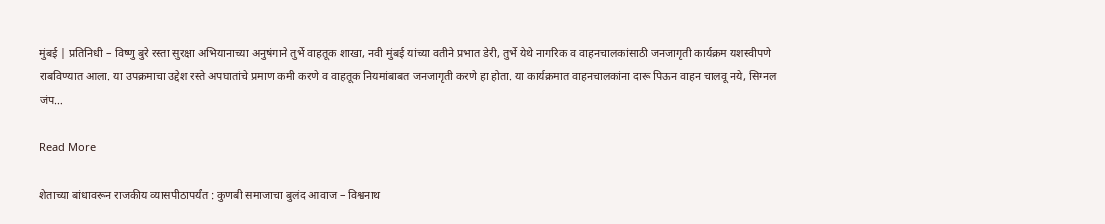मुंबई | प्रतिनिधी – विष्णु बुरे रस्ता सुरक्षा अभियानाच्या अनुषंगाने तुर्भे वाहतूक शाखा, नवी मुंबई यांच्या वतीने प्रभात डेरी, तुर्भे येथे नागरिक व वाहनचालकांसाठी जनजागृती कार्यक्रम यशस्वीपणे राबविण्यात आला. या उपक्रमाचा उद्देश रस्ते अपघातांचे प्रमाण कमी करणे व वाहतूक नियमांबाबत जनजागृती करणे हा होता. या कार्यक्रमात वाहनचालकांना दारू पिऊन वाहन चालवू नये, सिग्नल जंप…

Read More

शेताच्या बांधावरून राजकीय व्यासपीठापर्यंत : कुणबी समाजाचा बुलंद आवाज – विश्वनाथ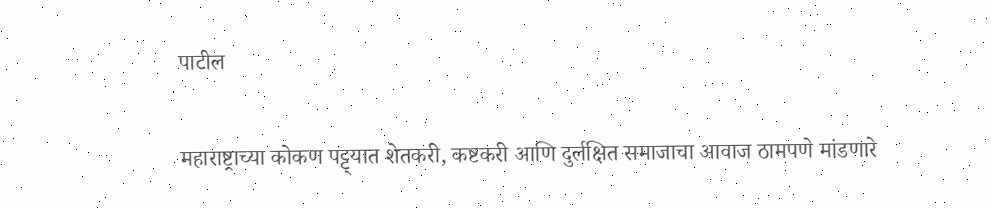पाटील

महाराष्ट्राच्या कोकण पट्ट्यात शेतकरी, कष्टकरी आणि दुर्लक्षित समाजाचा आवाज ठामपणे मांडणारे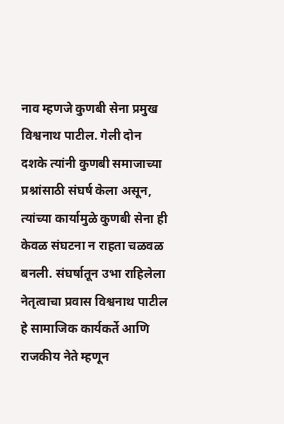नाव म्हणजे कुणबी सेना प्रमुख विश्वनाथ पाटील. गेली दोन दशके त्यांनी कुणबी समाजाच्या प्रश्नांसाठी संघर्ष केला असून, त्यांच्या कार्यामुळे कुणबी सेना ही केवळ संघटना न राहता चळवळ बनली. संघर्षातून उभा राहिलेला नेतृत्वाचा प्रवास विश्वनाथ पाटील हे सामाजिक कार्यकर्ते आणि राजकीय नेते म्हणून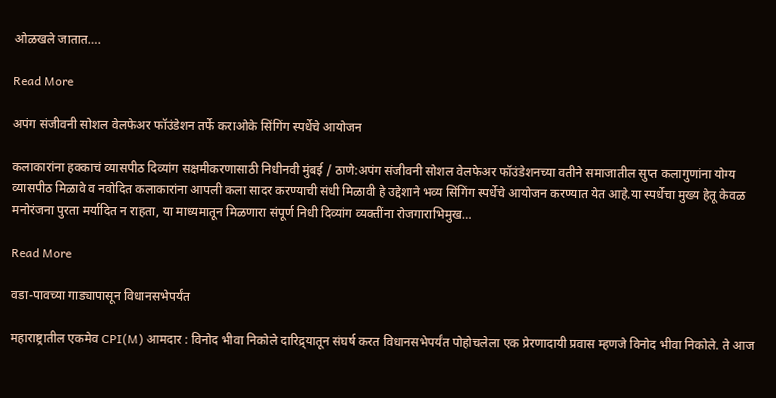ओळखले जातात….

Read More

अपंग संजीवनी सोशल वेलफेअर फॉउंडेशन तर्फे कराओके सिंगिंग स्पर्धेचे आयोजन

कलाकारांना हक्काचं व्यासपीठ दिव्यांग सक्षमीकरणासाठी निधीनवी मुंबई / ठाणे:अपंग संजीवनी सोशल वेलफेअर फॉउंडेशनच्या वतीने समाजातील सुप्त कलागुणांना योग्य व्यासपीठ मिळावे व नवोदित कलाकारांना आपली कला सादर करण्याची संधी मिळावी हे उद्देशाने भव्य सिंगिंग स्पर्धेचे आयोजन करण्यात येत आहे.या स्पर्धेचा मुख्य हेतू केवळ मनोरंजना पुरता मर्यादित न राहता, या माध्यमातून मिळणारा संपूर्ण निधी दिव्यांग व्यक्तींना रोजगाराभिमुख…

Read More

वडा-पावच्या गाड्यापासून विधानसभेपर्यंत

महाराष्ट्रातील एकमेव CPI(M) आमदार : विनोद भीवा निकोले दारिद्र्यातून संघर्ष करत विधानसभेपर्यंत पोहोचलेला एक प्रेरणादायी प्रवास म्हणजे विनोद भीवा निकोले. ते आज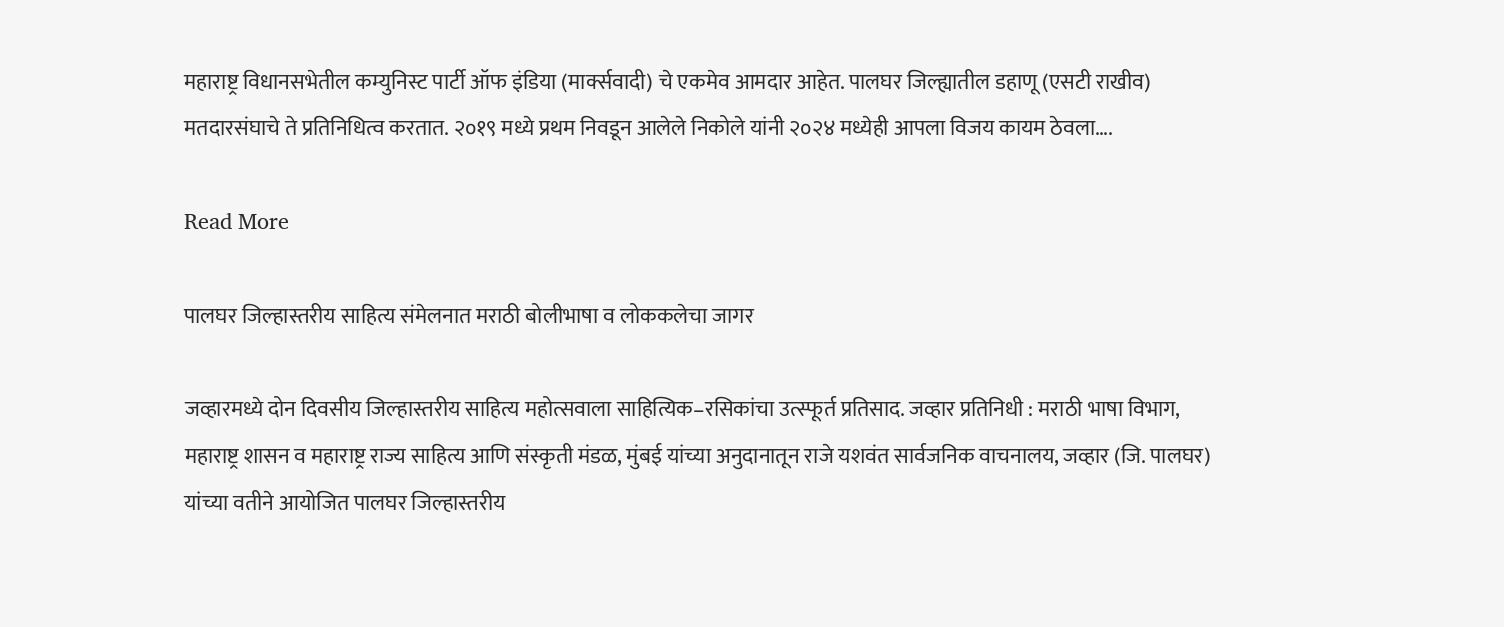महाराष्ट्र विधानसभेतील कम्युनिस्ट पार्टी ऑफ इंडिया (मार्क्सवादी) चे एकमेव आमदार आहेत. पालघर जिल्ह्यातील डहाणू (एसटी राखीव) मतदारसंघाचे ते प्रतिनिधित्व करतात. २०१९ मध्ये प्रथम निवडून आलेले निकोले यांनी २०२४ मध्येही आपला विजय कायम ठेवला….

Read More

पालघर जिल्हास्तरीय साहित्य संमेलनात मराठी बोलीभाषा व लोककलेचा जागर

जव्हारमध्ये दोन दिवसीय जिल्हास्तरीय साहित्य महोत्सवाला साहित्यिक–रसिकांचा उत्स्फूर्त प्रतिसाद. जव्हार प्रतिनिधी : मराठी भाषा विभाग, महाराष्ट्र शासन व महाराष्ट्र राज्य साहित्य आणि संस्कृती मंडळ, मुंबई यांच्या अनुदानातून राजे यशवंत सार्वजनिक वाचनालय, जव्हार (जि. पालघर) यांच्या वतीने आयोजित पालघर जिल्हास्तरीय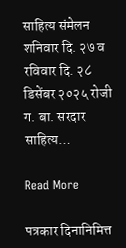साहित्य संमेलन शनिवार दि. २७ व रविवार दि. २८ डिसेंबर २०२५ रोजी ग. बा. सरदार साहित्य…

Read More

पत्रकार दिनानिमित्त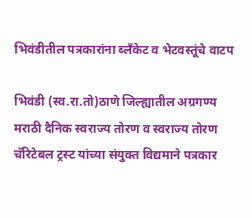भिवंडीतील पत्रकारांना ब्लँकेट व भेटवस्तूंचे वाटप

भिवंडी (स्व.रा.तो)ठाणे जिल्ह्यातील अग्रगण्य मराठी दैनिक स्वराज्य तोरण व स्वराज्य तोरण चॅरिटेबल ट्रस्ट यांच्या संयुक्त विद्यमाने पत्रकार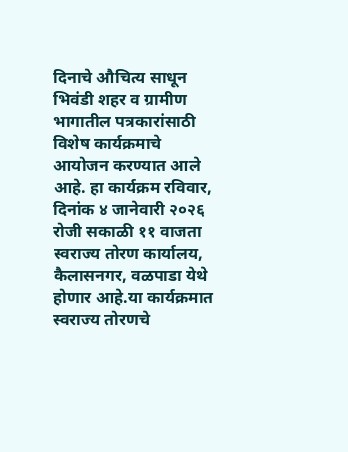दिनाचे औचित्य साधून भिवंडी शहर व ग्रामीण भागातील पत्रकारांसाठी विशेष कार्यक्रमाचे आयोजन करण्यात आले आहे. हा कार्यक्रम रविवार, दिनांक ४ जानेवारी २०२६ रोजी सकाळी ११ वाजता स्वराज्य तोरण कार्यालय, कैलासनगर, वळपाडा येथे होणार आहे.या कार्यक्रमात स्वराज्य तोरणचे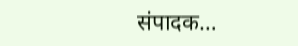संपादक…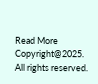Read More
Copyright@2025. All rights reserved.